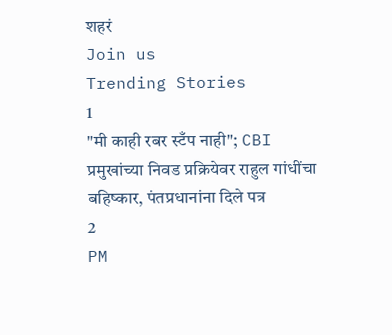शहरं
Join us
Trending Stories
1
"मी काही रबर स्टँप नाही"; CBI प्रमुखांच्या निवड प्रक्रियेवर राहुल गांधींचा बहिष्कार, पंतप्रधानांना दिले पत्र
2
PM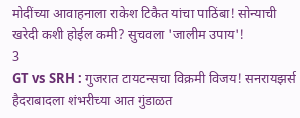मोदींच्या आवाहनाला राकेश टिकैत यांचा पाठिंबा! सोन्याची खरेदी कशी होईल कमी? सुचवला 'जालीम उपाय'!
3
GT vs SRH : गुजरात टायटन्सचा विक्रमी विजय! सनरायझर्स हैदराबादला शंभरीच्या आत गुंडाळत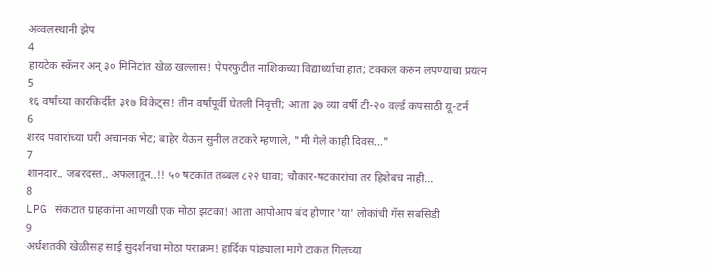अव्वलस्थानी झेप
4
हायटेक स्कॅनर अन् ३० मिनिटांत खेळ खल्लास! पेपरफुटीत नाशिकच्या विद्यार्थ्याचा हात; टक्कल करुन लपण्याचा प्रयत्न
5
१६ वर्षांच्या कारकिर्दीत ३१७ विकेट्स! तीन वर्षांपूर्वी घेतली निवृत्ती; आता ३७ व्या वर्षी टी-२० वर्ल्ड कपसाठी यू-टर्न
6
शरद पवारांच्या घरी अचानक भेट; बाहेर येऊन सुनील तटकरे म्हणाले, "मी गेले काही दिवस..."
7
शानदार.. जबरदस्त.. अफलातून..!! ५० षटकांत तब्बल ८२२ धावा; चौकार-षटकारांचा तर हिशेबच नाही...
8
LPG संकटात ग्राहकांना आणखी एक मोठा झटका! आता आपोआप बंद होणार 'या' लोकांची गॅस सबसिडी
9
अर्धशतकी खेळीसह साई सुदर्शनचा मोठा पराक्रम! हार्दिक पांड्याला मागे टाकत गिलच्या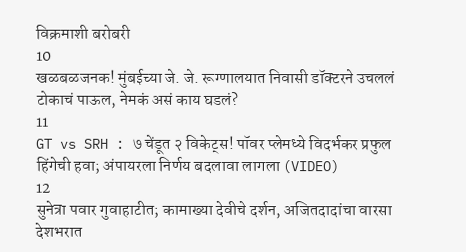विक्रमाशी बरोबरी
10
खळबळजनक! मुंबईच्या जे. जे. रूग्णालयात निवासी डॉक्टरने उचललं टोकाचं पाऊल, नेमकं असं काय घडलं?
11
GT vs SRH : ७ चेंडूत २ विकेट्स! पॉवर प्लेमध्ये विदर्भकर प्रफुल हिंगेची हवा; अंपायरला निर्णय बदलावा लागला (VIDEO)
12
सुनेत्रा पवार गुवाहाटीत; कामाख्या देवीचे दर्शन, अजितदादांचा वारसा देशभरात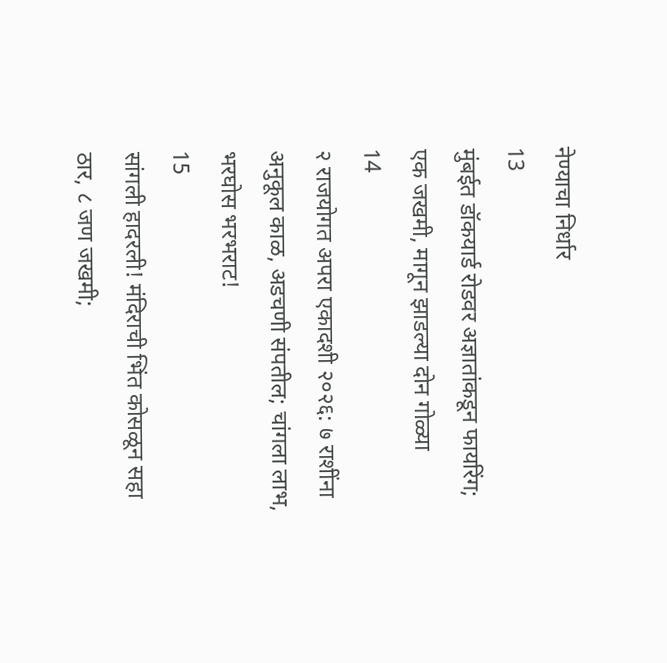नेण्याचा निर्धार
13
मुंबईत डॉकयार्ड रोडवर अज्ञातांकडून फायरिंग; एक जखमी, मागून झाडल्या दोन गोळ्या
14
२ राजयोगत अपरा एकादशी २०२६: ७ राशींना अनुकूल काळ, अडचणी संपतील; चांगला लाभ, भरघोस भरभराट!
15
सांगली हादरली! मंदिराची भिंत कोसळून सहा ठार, ८ जण जखमी;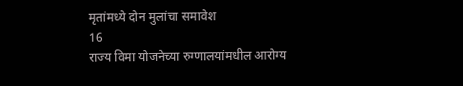मृतांमध्ये दोन मुलांचा समावेश
16
राज्य विमा योजनेच्या रुग्णालयांमधील आरोग्य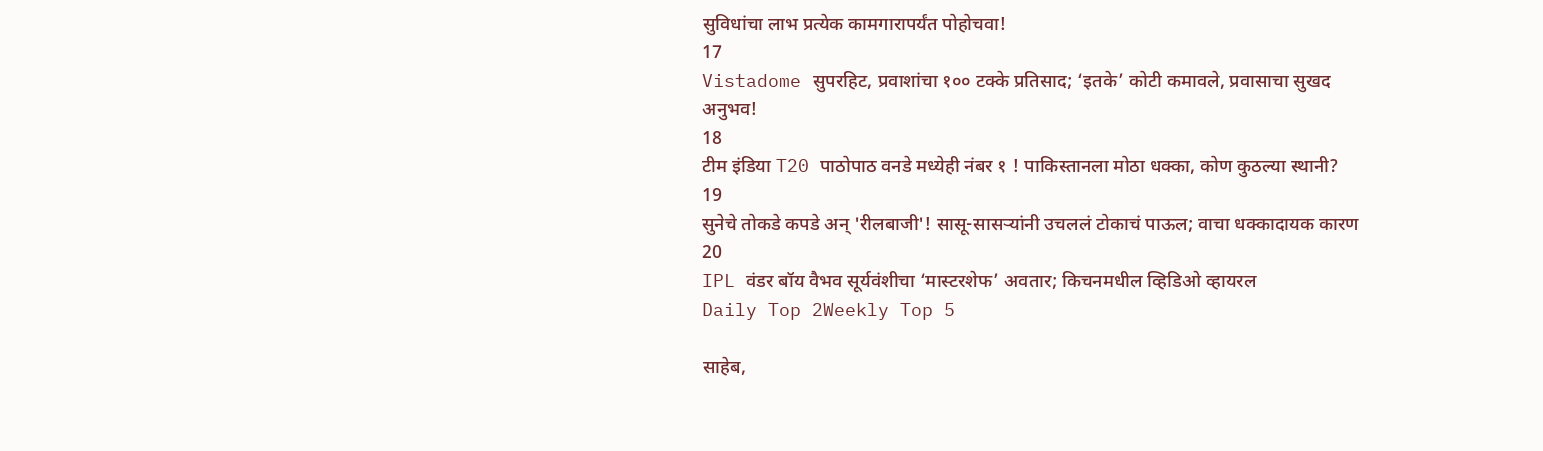सुविधांचा लाभ प्रत्येक कामगारापर्यंत पोहोचवा!
17
Vistadome सुपरहिट, प्रवाशांचा १०० टक्के प्रतिसाद; ‘इतके’ कोटी कमावले, प्रवासाचा सुखद अनुभव!
18
टीम इंडिया T20 पाठोपाठ वनडे मध्येही नंबर १ ! पाकिस्तानला मोठा धक्का, कोण कुठल्या स्थानी?
19
सुनेचे तोकडे कपडे अन् 'रीलबाजी'! सासू-सासऱ्यांनी उचललं टोकाचं पाऊल; वाचा धक्कादायक कारण
20
IPL वंडर बॉय वैभव सूर्यवंशीचा ‘मास्टरशेफ’ अवतार; किचनमधील व्हिडिओ व्हायरल
Daily Top 2Weekly Top 5

साहेब,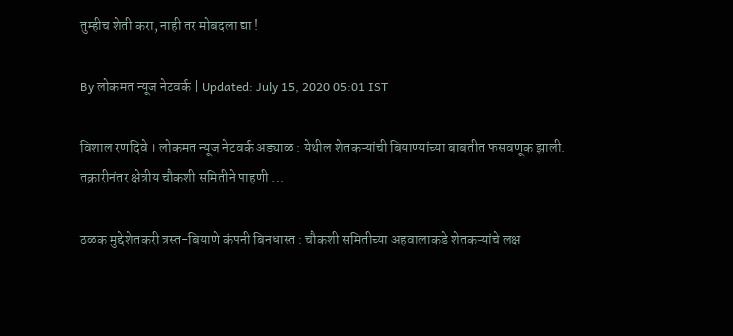तुम्हीच शेती करा, नाही तर मोबदला द्या !

By लोकमत न्यूज नेटवर्क | Updated: July 15, 2020 05:01 IST

विशाल रणदिवे । लोकमत न्यूज नेटवर्क अड्याळ : येथील शेतकऱ्यांची बियाण्यांच्या बाबतीत फसवणूक झाली. तक्रारीनंतर क्षेत्रीय चौकशी समितीने पाहणी ...

ठळक मुद्देशेतकरी त्रस्त-बियाणे कंपनी बिनधास्त : चौकशी समितीच्या अहवालाकडे शेतकऱ्यांचे लक्ष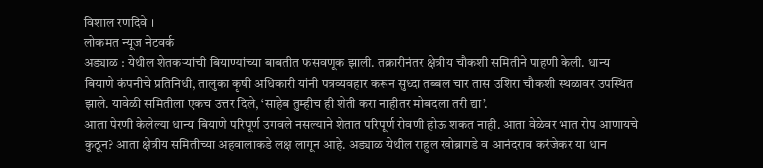विशाल रणदिवे ।
लोकमत न्यूज नेटवर्क
अड्याळ : येथील शेतकऱ्यांची बियाण्यांच्या बाबतीत फसवणूक झाली. तक्रारीनंतर क्षेत्रीय चौकशी समितीने पाहणी केली. धान्य बियाणे कंपनीचे प्रतिनिधी, तालुका कृषी अधिकारी यांनी पत्रव्यवहार करून सुध्दा तब्बल चार तास उशिरा चौकशी स्थळावर उपस्थित झाले. यावेळी समितीला एकच उत्तर दिले, ‘साहेब तुम्हीच ही शेती करा नाहीतर मोबदला तरी द्या’.
आता पेरणी केलेल्या धान्य बियाणे परिपूर्ण उगवले नसल्याने शेतात परिपूर्ण रोवणी होऊ शकत नाही. आता वेळेवर भात रोप आणायचे कुठून? आता क्षेत्रीय समितीच्या अहवालाकडे लक्ष लागून आहे. अड्याळ येथील राहुल खोब्रागडे व आनंदराव करंजेकर या धान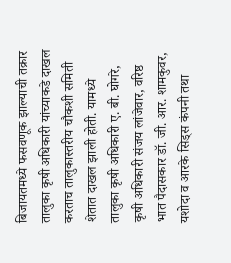बिजायतमध्ये फसवणूक झाल्याची तक्रार तालुका कृषी अधिकारी यांच्याकडे दाखल करताच तालुकास्तरीय चौकशी समिती शेतात दाखल झाली होती. यामध्ये तालुका कृषी अधिकारी ए. बी. घोगरे, कृषी अधिकारी संजय लांजेवार, वरिष्ठ भात पैदासकार डॉ. जी. आर. शामकुवर, यशोदा व आरके सिड्स कंपनी तथा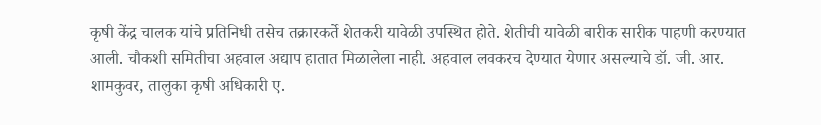कृषी केंद्र चालक यांचे प्रतिनिधी तसेच तक्रारकर्ते शेतकरी यावेळी उपस्थित होते. शेतीची यावेळी बारीक सारीक पाहणी करण्यात आली. चौकशी समितीचा अहवाल अद्याप हातात मिळालेला नाही. अहवाल लवकरच देण्यात येणार असल्याचे डॉ. जी. आर. शामकुवर, तालुका कृषी अधिकारी ए.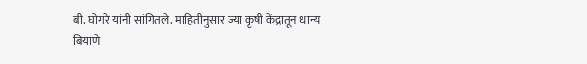बी. घोगरे यांनी सांगितले. माहितीनुसार ज्या कृषी केंद्रातून धान्य बियाणे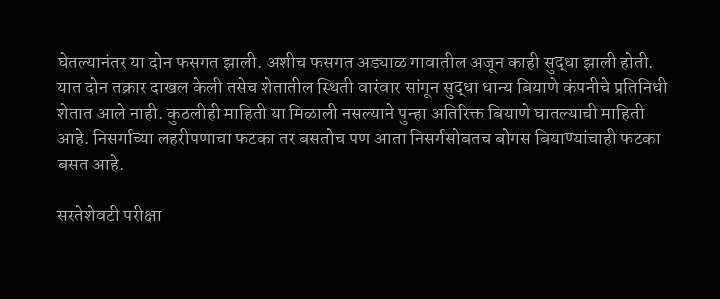घेतल्यानंतर या दोन फसगत झाली. अशीच फसगत अड्याळ गावातील अजून काही सुद्धा झाली होती. यात दोन तक्रार दाखल केली तसेच शेतातील स्थिती वारंवार सांगून सुद्धा धान्य बियाणे कंपनीचे प्रतिनिधी शेतात आले नाही. कुठलीही माहिती या मिळाली नसल्याने पुन्हा अतिरिक्त बियाणे घातल्याची माहिती आहे. निसर्गाच्या लहरीपणाचा फटका तर बसतोच पण आता निसर्गसोबतच बोगस बियाण्यांचाही फटका बसत आहे.

सरतेशेवटी परीक्षा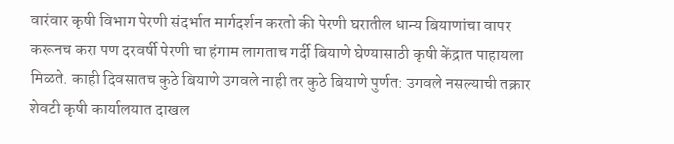वारंवार कृषी विभाग पेरणी संदर्भात मार्गदर्शन करतो की पेरणी घरातील धान्य बियाणांचा वापर करूनच करा पण दरवर्षी पेरणी चा हंगाम लागताच गर्दी बियाणे घेण्यासाठी कृषी केंद्रात पाहायला मिळते. काही दिवसातच कुठे बियाणे उगवले नाही तर कुठे बियाणे पुर्णत: उगवले नसल्याची तक्रार शेवटी कृषी कार्यालयात दाखल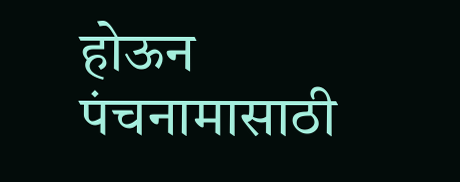होऊन पंचनामासाठी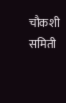चौकशी समिती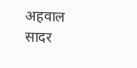अहवाल सादर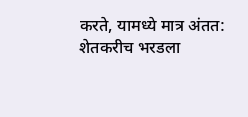करते, यामध्ये मात्र अंतत: शेतकरीच भरडला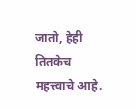जातो, हेही तितकेच महत्त्वाचे आहे.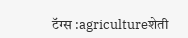टॅग्स :agricultureशेती